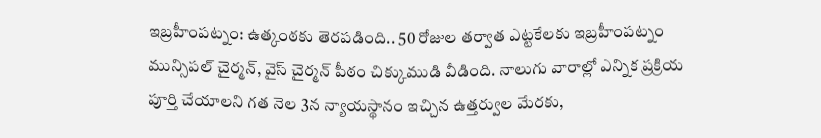ఇబ్రహీంపట్నం: ఉత్కంఠకు తెరపడింది.. 50 రోజుల తర్వాత ఎట్టకేలకు ఇబ్రహీంపట్నం మున్సిపల్ చైర్మన్, వైస్ చైర్మన్ పీఠం చిక్కుముడి వీడింది. నాలుగు వారాల్లో ఎన్నిక ప్రక్రియ పూర్తి చేయాలని గత నెల 3న న్యాయస్థానం ఇచ్చిన ఉత్తర్వుల మేరకు,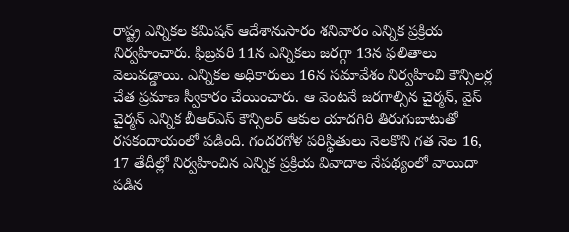రాష్ట్ర ఎన్నికల కమిషన్ ఆదేశానుసారం శనివారం ఎన్నిక ప్రక్రియ నిర్వహించారు. ఫిబ్రవరి 11న ఎన్నికలు జరగ్గా 13న ఫలితాలు వెలువడ్డాయి. ఎన్నికల అధికారులు 16న సమావేశం నిర్వహించి కౌన్సిలర్ల చేత ప్రమాణ స్వీకారం చేయించారు. ఆ వెంటనే జరగాల్సిన చైర్మన్, వైస్ చైర్మన్ ఎన్నిక బీఆర్ఎస్ కౌన్సిలర్ ఆకుల యాదగిరి తిరుగుబాటుతో రసకందాయంలో పడింది. గందరగోళ పరిస్థితులు నెలకొని గత నెల 16, 17 తేదీల్లో నిర్వహించిన ఎన్నిక ప్రక్రియ వివాదాల నేపథ్యంలో వాయిదా పడిన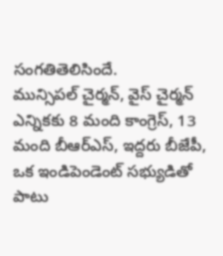సంగతితెలిసిందే.
మున్సిపల్ చైర్మన్, వైస్ చైర్మన్ ఎన్నికకు 8 మంది కాంగ్రెస్, 13 మంది బీఆర్ఎస్, ఇద్దరు బీజేపీ, ఒక ఇండిపెండెంట్ సభ్యుడితో పాటు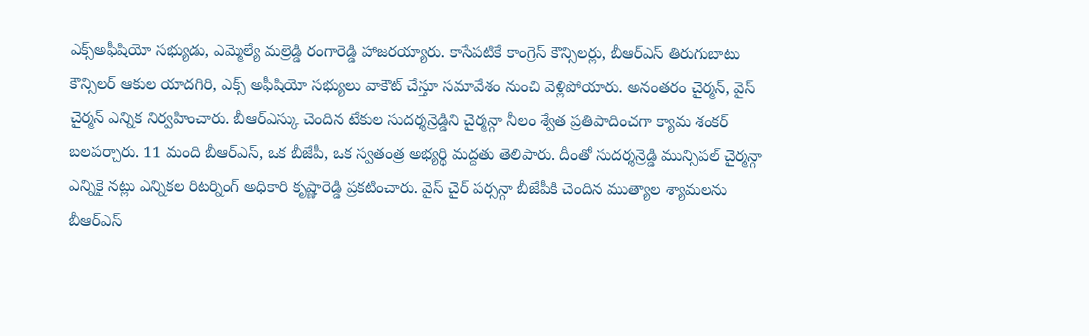ఎక్స్అఫీషియో సభ్యుడు, ఎమ్మెల్యే మల్రెడ్డి రంగారెడ్డి హాజరయ్యారు. కాసేపటికే కాంగ్రెస్ కౌన్సిలర్లు, బీఆర్ఎస్ తిరుగుబాటు కౌన్సిలర్ ఆకుల యాదగిరి, ఎక్స్ అఫీషియో సభ్యులు వాకౌట్ చేస్తూ సమావేశం నుంచి వెళ్లిపోయారు. అనంతరం చైర్మన్, వైస్ చైర్మన్ ఎన్నిక నిర్వహించారు. బీఆర్ఎస్కు చెందిన టేకుల సుదర్శన్రెడ్డిని చైర్మన్గా నీలం శ్వేత ప్రతిపాదించగా క్యామ శంకర్ బలపర్చారు. 11 మంది బీఆర్ఎస్, ఒక బీజేపీ, ఒక స్వతంత్ర అభ్యర్థి మద్దతు తెలిపారు. దీంతో సుదర్శన్రెడ్డి మున్సిపల్ చైర్మన్గా ఎన్నికై నట్లు ఎన్నికల రిటర్నింగ్ అధికారి కృష్ణారెడ్డి ప్రకటించారు. వైస్ చైర్ పర్సన్గా బీజేపీకి చెందిన ముత్యాల శ్యామలను బీఆర్ఎస్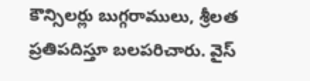కౌన్సిలర్లు బుగ్గరాములు, శ్రీలత ప్రతిపదిస్తూ బలపరిచారు. వైస్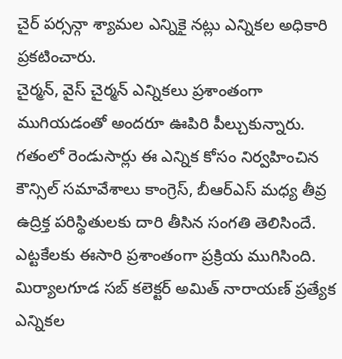చైర్ పర్సన్గా శ్యామల ఎన్నికై నట్లు ఎన్నికల అధికారి ప్రకటించారు.
చైర్మన్, వైస్ చైర్మన్ ఎన్నికలు ప్రశాంతంగా ముగియడంతో అందరూ ఊపిరి పీల్చుకున్నారు. గతంలో రెండుసార్లు ఈ ఎన్నిక కోసం నిర్వహించిన కౌన్సిల్ సమావేశాలు కాంగ్రెస్, బీఆర్ఎస్ మధ్య తీవ్ర ఉద్రిక్త పరిస్థితులకు దారి తీసిన సంగతి తెలిసిందే. ఎట్టకేలకు ఈసారి ప్రశాంతంగా ప్రక్రియ ముగిసింది. మిర్యాలగూడ సబ్ కలెక్టర్ అమిత్ నారాయణ్ ప్రత్యేక ఎన్నికల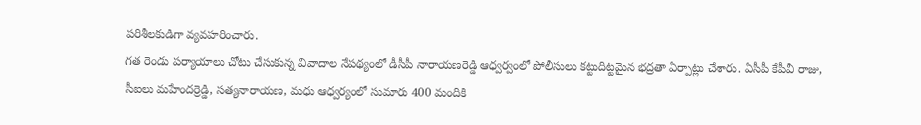పరిశీలకుడిగా వ్యవహరించారు.
గత రెండు పర్యాయాలు చోటు చేసుకున్న వివాదాల నేపథ్యంలో డీసీపీ నారాయణరెడ్డి ఆధ్వర్వంలో పోలీసులు కట్టుదిట్టమైన భద్రతా ఏర్పాట్లు చేశారు. ఏసీపీ కేపీవీ రాజు, సీఐలు మహేందర్రెడ్డి, సత్యనారాయణ, మధు ఆధ్వర్యంలో సుమారు 400 మందికి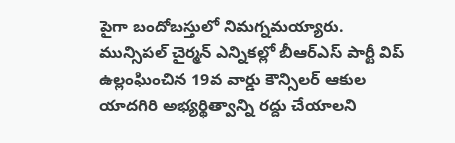పైగా బందోబస్తులో నిమగ్నమయ్యారు.
మున్సిపల్ చైర్మన్ ఎన్నికల్లో బీఆర్ఎస్ పార్టీ విప్ ఉల్లంఘించిన 19వ వార్డు కౌన్సిలర్ ఆకుల యాదగిరి అభ్యర్థిత్వాన్ని రద్దు చేయాలని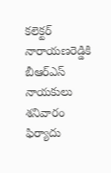కలెక్టర్ నారాయణరెడ్డికి బీఆర్ఎస్ నాయకులు శనివారం ఫిర్యాదు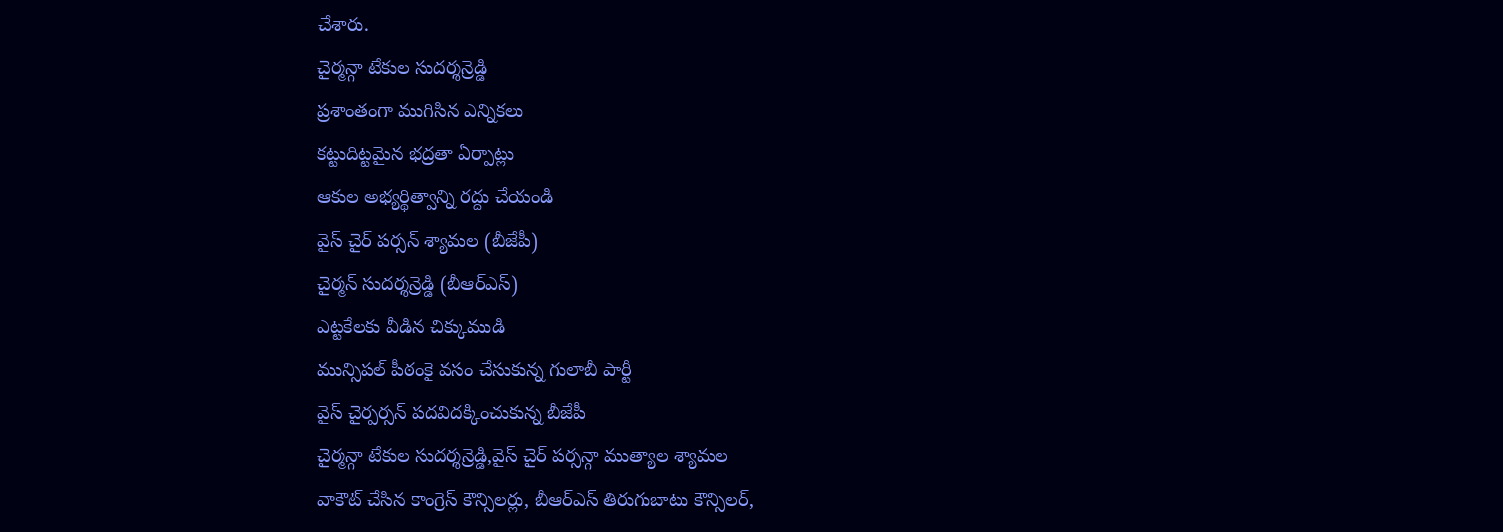చేశారు.
చైర్మన్గా టేకుల సుదర్శన్రెడ్డి
ప్రశాంతంగా ముగిసిన ఎన్నికలు
కట్టుదిట్టమైన భద్రతా ఏర్పాట్లు
ఆకుల అభ్యర్థిత్వాన్ని రద్దు చేయండి
వైస్ చైర్ పర్సన్ శ్యామల (బీజేపీ)
చైర్మన్ సుదర్శన్రెడ్డి (బీఆర్ఎస్)
ఎట్టకేలకు వీడిన చిక్కుముడి
మున్సిపల్ పీఠంకై వసం చేసుకున్న గులాబీ పార్టీ
వైస్ చైర్పర్సన్ పదవిదక్కించుకున్న బీజేపీ
చైర్మన్గా టేకుల సుదర్శన్రెడ్డి,వైస్ చైర్ పర్సన్గా ముత్యాల శ్యామల
వాకౌట్ చేసిన కాంగ్రెస్ కౌన్సిలర్లు, బీఆర్ఎస్ తిరుగుబాటు కౌన్సిలర్,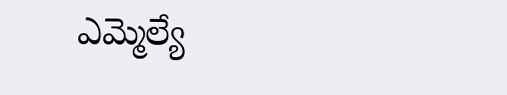ఎమ్మెల్యే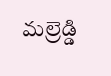మల్రెడ్డి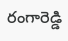రంగారెడ్డి